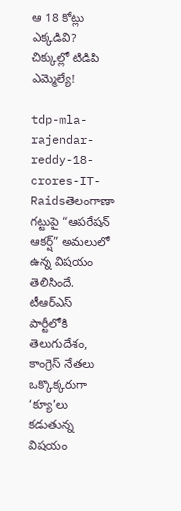ఆ 18 కోట్లు ఎక్కడివి? చిక్కుల్లో టిడిపి ఎమ్మెల్యే!

tdp-mla-rajendar-reddy-18-crores-IT-Raidsతెలంగాణా గట్టుపై “ఆపరేషన్ ఆకర్ష్” అమలులో ఉన్న విషయం తెలిసిందే. టీఆర్ఎస్ పార్టీలోకి తెలుగుదేశం, కాంగ్రెస్ నేతలు ఒక్కొక్కరుగా ‘క్యూ’లు కడుతున్న విషయం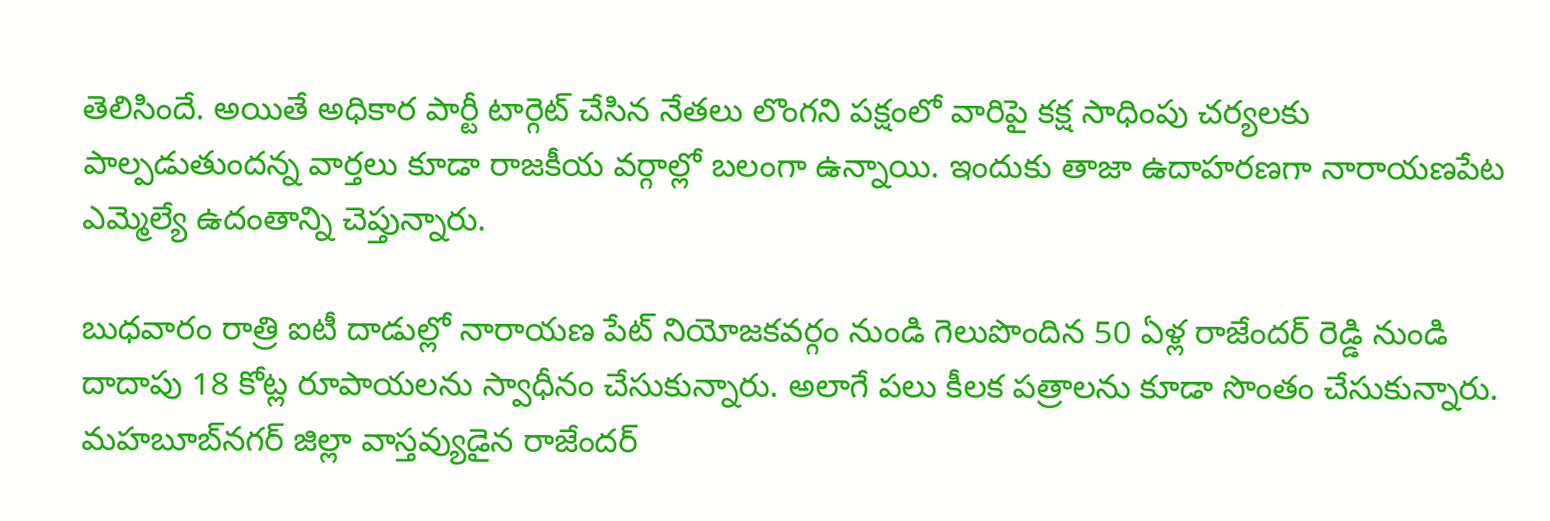తెలిసిందే. అయితే అధికార పార్టీ టార్గెట్ చేసిన నేతలు లొంగని పక్షంలో వారిపై కక్ష సాధింపు చర్యలకు పాల్పడుతుందన్న వార్తలు కూడా రాజకీయ వర్గాల్లో బలంగా ఉన్నాయి. ఇందుకు తాజా ఉదాహరణగా నారాయణపేట ఎమ్మెల్యే ఉదంతాన్ని చెప్తున్నారు.

బుధవారం రాత్రి ఐటీ దాడుల్లో నారాయణ పేట్ నియోజకవర్గం నుండి గెలుపొందిన 50 ఏళ్ల రాజేందర్ రెడ్డి నుండి దాదాపు 18 కోట్ల రూపాయలను స్వాధీనం చేసుకున్నారు. అలాగే పలు కీలక పత్రాలను కూడా సొంతం చేసుకున్నారు. మహబూబ్‌నగర్ జిల్లా వాస్తవ్యుడైన రాజేందర్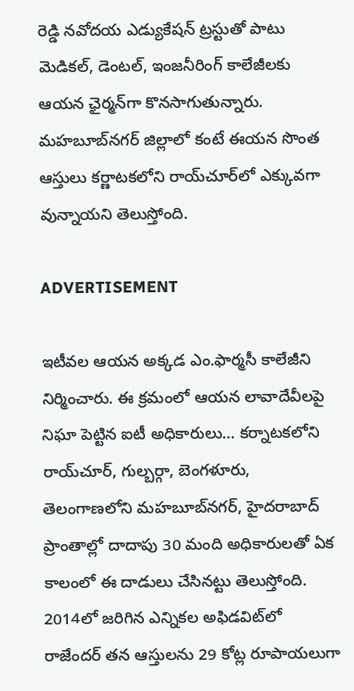రెడ్డి నవోదయ ఎడ్యుకేషన్ ట్రస్టుతో పాటు మెడికల్, డెంటల్, ఇంజనీరింగ్‌ కాలేజీలకు ఆయన ఛైర్మన్‌గా కొనసాగుతున్నారు. మహబూబ్‌నగర్‌ జిల్లాలో కంటే ఈయన సొంత ఆస్తులు కర్ణాటకలోని రాయ్‌చూర్‌‌లో ఎక్కువగా వున్నాయని తెలుస్తోంది.

ADVERTISEMENT

ఇటీవల ఆయన అక్కడ ఎం.ఫార్మసీ కాలేజీని నిర్మించారు. ఈ క్రమంలో ఆయన లావాదేవీలపై నిఘా పెట్టిన ఐటీ అధికారులు… కర్నాటకలోని రాయ్‌చూర్, గుల్బర్గా, బెంగళూరు, తెలంగాణ‌లోని మహబూబ్‌నగర్, హైదరాబాద్ ప్రాంతాల్లో దాదాపు 30 మంది అధికారులతో ఏక కాలంలో ఈ దాడులు చేసినట్టు తెలుస్తోంది. 2014లో జరిగిన ఎన్నికల అఫిడవిట్‌లో రాజేందర్ తన ఆస్తులను 29 కోట్ల రూపాయలుగా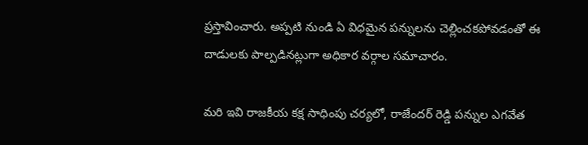ప్రస్తావించారు. అప్పటి నుండి ఏ విధమైన పన్నులను చెల్లించకపోవడంతో ఈ దాడులకు పాల్పడినట్లుగా అధికార వర్గాల సమాచారం.

మరి ఇవి రాజకీయ కక్ష సాధింపు చర్యలో, రాజేందర్ రెడ్డి పన్నుల ఎగవేత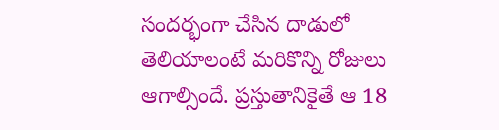సందర్భంగా చేసిన దాడులో తెలియాలంటే మరికొన్ని రోజులు ఆగాల్సిందే. ప్రస్తుతానికైతే ఆ 18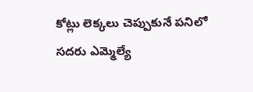కోట్లు లెక్కలు చెప్పుకునే పనిలో సదరు ఎమ్మెల్యే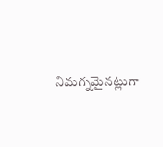నిమగ్నమైనట్లుగా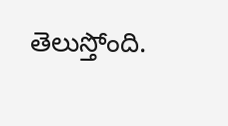తెలుస్తోంది.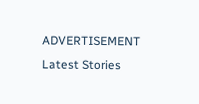ADVERTISEMENT
Latest Stories